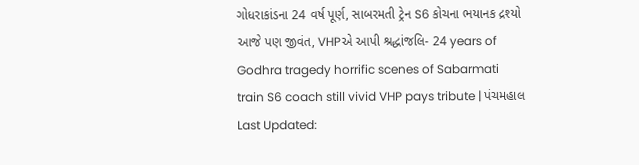ગોધરાકાંડના 24 વર્ષ પૂર્ણ, સાબરમતી ટ્રેન S6 કોચના ભયાનક દ્રશ્યો આજે પણ જીવંત, VHPએ આપી શ્રદ્ધાંજલિ- 24 years of Godhra tragedy horrific scenes of Sabarmati train S6 coach still vivid VHP pays tribute | પંચમહાલ
Last Updated: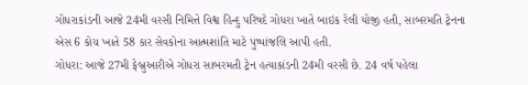ગોધરાકાંડની આજે 24મી વરસી નિમિત્તે વિશ્વ હિન્દુ પરિષદે ગોધરા ખાતે બાઇક રેલી યોજી હતી, સાબરમતિ ટ્રેનના એસ 6 કોચ ખાતે 58 કાર સેવકોના આત્મશાંતિ માટે પુષ્પાંજલિ આપી હતી.
ગોધરા: આજે 27મી ફેબ્રુઆરીએ ગોધરા સાબરમતી ટ્રેન હત્યાકાંડની 24મી વરસી છે. 24 વર્ષ પહેલા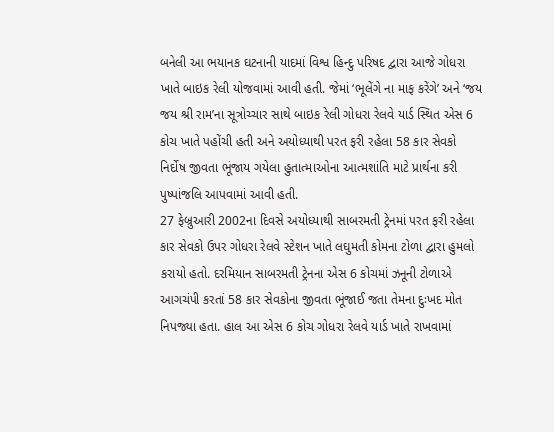બનેલી આ ભયાનક ઘટનાની યાદમાં વિશ્વ હિન્દુ પરિષદ દ્વારા આજે ગોધરા ખાતે બાઇક રેલી યોજવામાં આવી હતી. જેમાં ‘ભૂલેંગે ના માફ કરેંગે’ અને ‘જય જય શ્રી રામ’ના સૂત્રોચ્ચાર સાથે બાઇક રેલી ગોધરા રેલવે યાર્ડ સ્થિત એસ 6 કોચ ખાતે પહોંચી હતી અને અયોધ્યાથી પરત ફરી રહેલા 58 કાર સેવકો નિર્દોષ જીવતા ભૂંજાય ગયેલા હુતાત્માઓના આત્મશાંતિ માટે પ્રાર્થના કરી પુષ્પાંજલિ આપવામાં આવી હતી.
27 ફેબ્રુઆરી 2002ના દિવસે અયોધ્યાથી સાબરમતી ટ્રેનમાં પરત ફરી રહેલા કાર સેવકો ઉપર ગોધરા રેલવે સ્ટેશન ખાતે લઘુમતી કોમના ટોળા દ્વારા હુમલો કરાયો હતો. દરમિયાન સાબરમતી ટ્રેનના એસ 6 કોચમાં ઝનૂની ટોળાએ આગચંપી કરતાં 58 કાર સેવકોના જીવતા ભૂંજાઈ જતા તેમના દુઃખદ મોત નિપજ્યા હતા. હાલ આ એસ 6 કોચ ગોધરા રેલવે યાર્ડ ખાતે રાખવામાં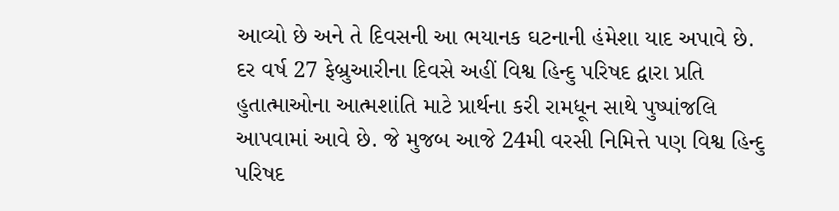આવ્યો છે અને તે દિવસની આ ભયાનક ઘટનાની હંમેશા યાદ અપાવે છે.
દર વર્ષ 27 ફેબ્રુઆરીના દિવસે અહીં વિશ્વ હિન્દુ પરિષદ દ્વારા પ્રતિ હુતાત્માઓના આત્મશાંતિ માટે પ્રાર્થના કરી રામધૂન સાથે પુષ્પાંજલિ આપવામાં આવે છે. જે મુજબ આજે 24મી વરસી નિમિત્તે પણ વિશ્વ હિન્દુ પરિષદ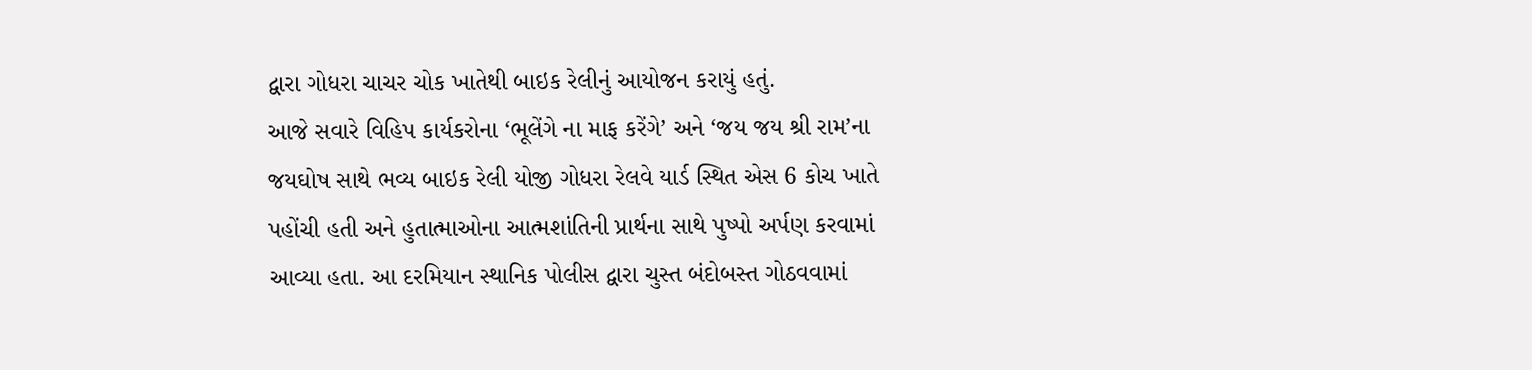દ્વારા ગોધરા ચાચર ચોક ખાતેથી બાઇક રેલીનું આયોજન કરાયું હતું.
આજે સવારે વિહિપ કાર્યકરોના ‘ભૂલેંગે ના માફ કરેંગે’ અને ‘જય જય શ્રી રામ’ના જયઘોષ સાથે ભવ્ય બાઇક રેલી યોજી ગોધરા રેલવે યાર્ડ સ્થિત એસ 6 કોચ ખાતે પહોંચી હતી અને હુતાત્માઓના આત્મશાંતિની પ્રાર્થના સાથે પુષ્પો અર્પણ કરવામાં આવ્યા હતા. આ દરમિયાન સ્થાનિક પોલીસ દ્વારા ચુસ્ત બંદોબસ્ત ગોઠવવામાં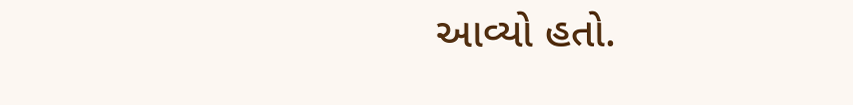આવ્યો હતો.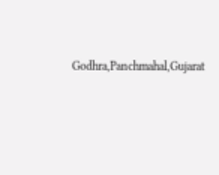Godhra,Panchmahal,Gujarat